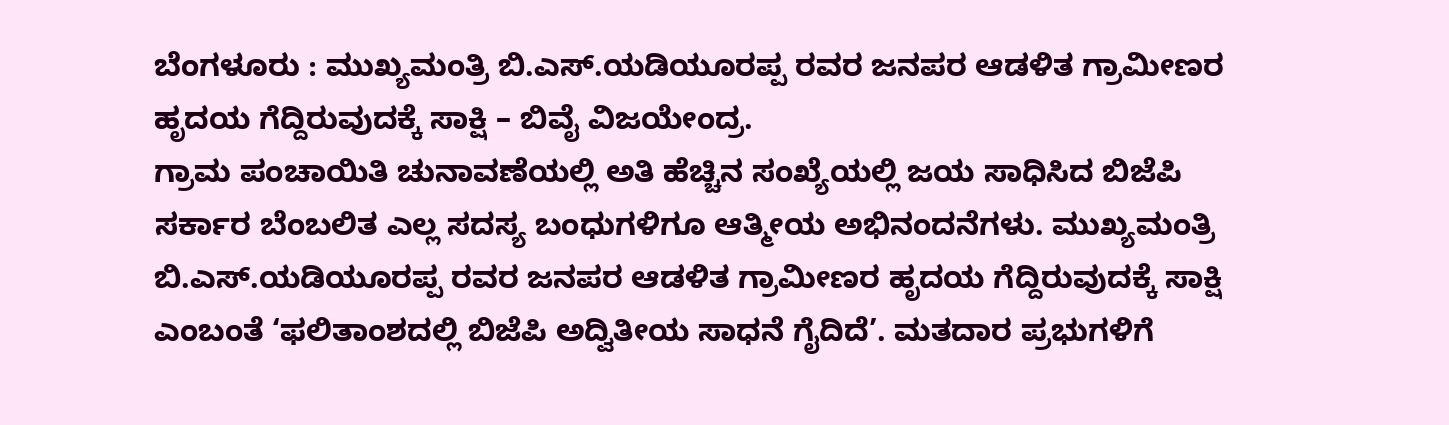ಬೆಂಗಳೂರು : ಮುಖ್ಯಮಂತ್ರಿ ಬಿ.ಎಸ್.ಯಡಿಯೂರಪ್ಪ ರವರ ಜನಪರ ಆಡಳಿತ ಗ್ರಾಮೀಣರ ಹೃದಯ ಗೆದ್ದಿರುವುದಕ್ಕೆ ಸಾಕ್ಷಿ – ಬಿವೈ ವಿಜಯೇಂದ್ರ.
ಗ್ರಾಮ ಪಂಚಾಯಿತಿ ಚುನಾವಣೆಯಲ್ಲಿ ಅತಿ ಹೆಚ್ಚಿನ ಸಂಖ್ಯೆಯಲ್ಲಿ ಜಯ ಸಾಧಿಸಿದ ಬಿಜೆಪಿ ಸರ್ಕಾರ ಬೆಂಬಲಿತ ಎಲ್ಲ ಸದಸ್ಯ ಬಂಧುಗಳಿಗೂ ಆತ್ಮೀಯ ಅಭಿನಂದನೆಗಳು. ಮುಖ್ಯಮಂತ್ರಿ ಬಿ.ಎಸ್.ಯಡಿಯೂರಪ್ಪ ರವರ ಜನಪರ ಆಡಳಿತ ಗ್ರಾಮೀಣರ ಹೃದಯ ಗೆದ್ದಿರುವುದಕ್ಕೆ ಸಾಕ್ಷಿ ಎಂಬಂತೆ ‘ಫಲಿತಾಂಶದಲ್ಲಿ ಬಿಜೆಪಿ ಅದ್ವಿತೀಯ ಸಾಧನೆ ಗೈದಿದೆ’. ಮತದಾರ ಪ್ರಭುಗಳಿಗೆ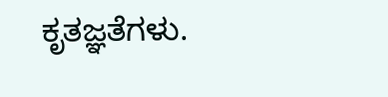ಕೃತಜ್ಞತೆಗಳು.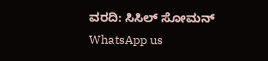ವರದಿ: ಸಿಸಿಲ್ ಸೋಮನ್
WhatsApp us